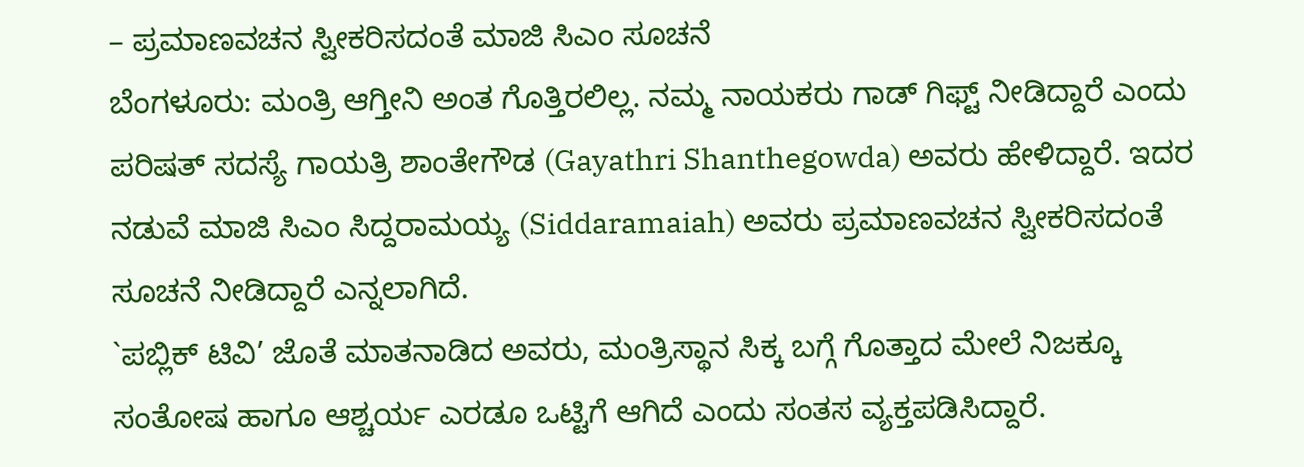– ಪ್ರಮಾಣವಚನ ಸ್ವೀಕರಿಸದಂತೆ ಮಾಜಿ ಸಿಎಂ ಸೂಚನೆ
ಬೆಂಗಳೂರು: ಮಂತ್ರಿ ಆಗ್ತೀನಿ ಅಂತ ಗೊತ್ತಿರಲಿಲ್ಲ. ನಮ್ಮ ನಾಯಕರು ಗಾಡ್ ಗಿಫ್ಟ್ ನೀಡಿದ್ದಾರೆ ಎಂದು ಪರಿಷತ್ ಸದಸ್ಯೆ ಗಾಯತ್ರಿ ಶಾಂತೇಗೌಡ (Gayathri Shanthegowda) ಅವರು ಹೇಳಿದ್ದಾರೆ. ಇದರ ನಡುವೆ ಮಾಜಿ ಸಿಎಂ ಸಿದ್ದರಾಮಯ್ಯ (Siddaramaiah) ಅವರು ಪ್ರಮಾಣವಚನ ಸ್ವೀಕರಿಸದಂತೆ ಸೂಚನೆ ನೀಡಿದ್ದಾರೆ ಎನ್ನಲಾಗಿದೆ.
`ಪಬ್ಲಿಕ್ ಟಿವಿ’ ಜೊತೆ ಮಾತನಾಡಿದ ಅವರು, ಮಂತ್ರಿಸ್ಥಾನ ಸಿಕ್ಕ ಬಗ್ಗೆ ಗೊತ್ತಾದ ಮೇಲೆ ನಿಜಕ್ಕೂ ಸಂತೋಷ ಹಾಗೂ ಆಶ್ಚರ್ಯ ಎರಡೂ ಒಟ್ಟಿಗೆ ಆಗಿದೆ ಎಂದು ಸಂತಸ ವ್ಯಕ್ತಪಡಿಸಿದ್ದಾರೆ.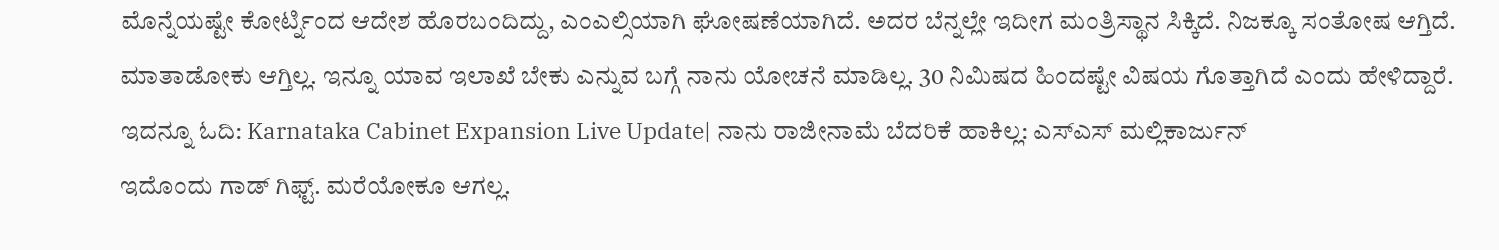ಮೊನ್ನೆಯಷ್ಟೇ ಕೋರ್ಟ್ನಿಂದ ಆದೇಶ ಹೊರಬಂದಿದ್ದು, ಎಂಎಲ್ಸಿಯಾಗಿ ಘೋಷಣೆಯಾಗಿದೆ. ಅದರ ಬೆನ್ನಲ್ಲೇ ಇದೀಗ ಮಂತ್ರಿಸ್ಥಾನ ಸಿಕ್ಕಿದೆ. ನಿಜಕ್ಕೂ ಸಂತೋಷ ಆಗ್ತಿದೆ. ಮಾತಾಡೋಕು ಆಗ್ತಿಲ್ಲ. ಇನ್ನೂ ಯಾವ ಇಲಾಖೆ ಬೇಕು ಎನ್ನುವ ಬಗ್ಗೆ ನಾನು ಯೋಚನೆ ಮಾಡಿಲ್ಲ. 30 ನಿಮಿಷದ ಹಿಂದಷ್ಟೇ ವಿಷಯ ಗೊತ್ತಾಗಿದೆ ಎಂದು ಹೇಳಿದ್ದಾರೆ. ಇದನ್ನೂ ಓದಿ: Karnataka Cabinet Expansion Live Update| ನಾನು ರಾಜೀನಾಮೆ ಬೆದರಿಕೆ ಹಾಕಿಲ್ಲ: ಎಸ್ಎಸ್ ಮಲ್ಲಿಕಾರ್ಜುನ್
ಇದೊಂದು ಗಾಡ್ ಗಿಫ್ಟ್. ಮರೆಯೋಕೂ ಆಗಲ್ಲ.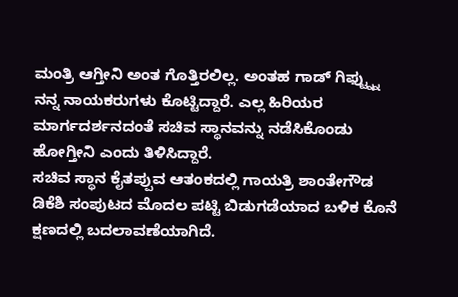ಮಂತ್ರಿ ಆಗ್ತೀನಿ ಅಂತ ಗೊತ್ತಿರಲಿಲ್ಲ. ಅಂತಹ ಗಾಡ್ ಗಿಫ್ಟ್ನ್ನು ನನ್ನ ನಾಯಕರುಗಳು ಕೊಟ್ಟಿದ್ದಾರೆ. ಎಲ್ಲ ಹಿರಿಯರ ಮಾರ್ಗದರ್ಶನದಂತೆ ಸಚಿವ ಸ್ಥಾನವನ್ನು ನಡೆಸಿಕೊಂಡು ಹೋಗ್ತೀನಿ ಎಂದು ತಿಳಿಸಿದ್ದಾರೆ.
ಸಚಿವ ಸ್ಥಾನ ಕೈತಪ್ಪುವ ಆತಂಕದಲ್ಲಿ ಗಾಯತ್ರಿ ಶಾಂತೇಗೌಡ
ಡಿಕೆಶಿ ಸಂಪುಟದ ಮೊದಲ ಪಟ್ಟಿ ಬಿಡುಗಡೆಯಾದ ಬಳಿಕ ಕೊನೆ ಕ್ಷಣದಲ್ಲಿ ಬದಲಾವಣೆಯಾಗಿದೆ.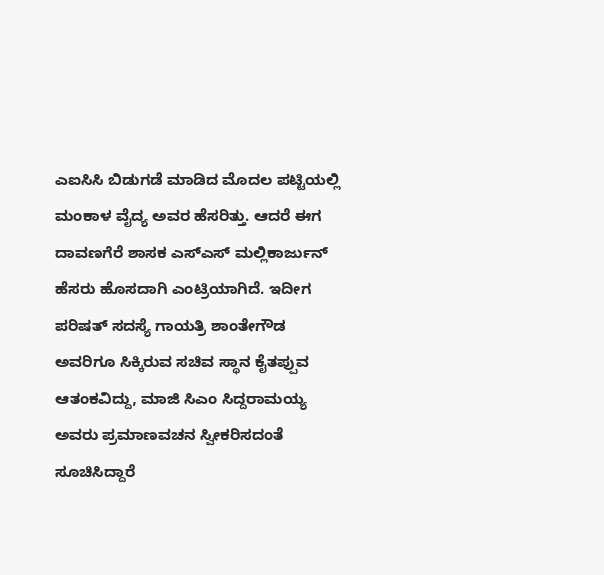ಎಐಸಿಸಿ ಬಿಡುಗಡೆ ಮಾಡಿದ ಮೊದಲ ಪಟ್ಟಿಯಲ್ಲಿ ಮಂಕಾಳ ವೈದ್ಯ ಅವರ ಹೆಸರಿತ್ತು. ಆದರೆ ಈಗ ದಾವಣಗೆರೆ ಶಾಸಕ ಎಸ್ಎಸ್ ಮಲ್ಲಿಕಾರ್ಜುನ್ ಹೆಸರು ಹೊಸದಾಗಿ ಎಂಟ್ರಿಯಾಗಿದೆ. ಇದೀಗ ಪರಿಷತ್ ಸದಸ್ಯೆ ಗಾಯತ್ರಿ ಶಾಂತೇಗೌಡ ಅವರಿಗೂ ಸಿಕ್ಕಿರುವ ಸಚಿವ ಸ್ಥಾನ ಕೈತಪ್ಪುವ ಆತಂಕವಿದ್ದು, ಮಾಜಿ ಸಿಎಂ ಸಿದ್ದರಾಮಯ್ಯ ಅವರು ಪ್ರಮಾಣವಚನ ಸ್ವೀಕರಿಸದಂತೆ ಸೂಚಿಸಿದ್ದಾರೆ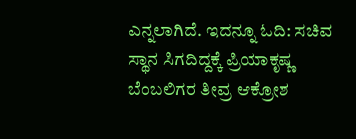ಎನ್ನಲಾಗಿದೆ. ಇದನ್ನೂ ಓದಿ: ಸಚಿವ ಸ್ಥಾನ ಸಿಗದಿದ್ದಕ್ಕೆ ಪ್ರಿಯಾಕೃಷ್ಣ ಬೆಂಬಲಿಗರ ತೀವ್ರ ಆಕ್ರೋಶ